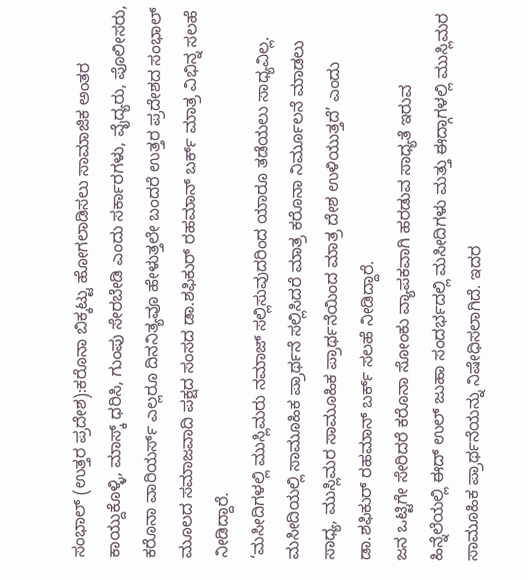ಸಂಭಾಲ್ (ಉತ್ತರ ಪ್ರದೇಶ):ಕರೊನಾ ಬಿಕ್ಕಟ್ಟು ಹೋಗಲಾಡಿಸಲು ಸಾಮಾಜಿಕ ಅಂತರ ಕಾಯ್ದುಕೊಳ್ಳಿ, ಮಾಸ್ಕ್‌ ಧರಿಸಿ, ಗುಂಪು ಸೇರಬೇಡಿ ಎಂದು ಸರ್ಕಾರಗಳು, ವೈದ್ಯರು, ಪೊಲೀಸರು, ಕರೊನಾ ವಾರಿಯರ್ಸ್‌ ಎಲ್ಲರೂ ದಿನನಿತ್ಯವೂ ಹೇಳುತ್ತಲೇ ಬಂದರೆ ಉತ್ತರ ಪ್ರದೇಶದ ಸಂಭಾಲ್ ಮೂಲದ ಸಮಾಜವಾದಿ ಪಕ್ಷದ ಸಂಸದ ಡಾ.ಶಫಿಕುರ್ ರಹಮಾನ್ ಬರ್ಕ್ ಮಾತ್ರ ವಿಭಿನ್ನ ಸಲಹೆ ನೀಡಿದ್ದಾರೆ.
‘ಮಸೀದಿಗಳಲ್ಲಿ ಮುಸ್ಲಿಮರು ನಮಾಜ್ ಸಲ್ಲಿಸುವುದರಿಂದ ಯಾರೂ ತಡೆಯಲು ಸಾಧ್ಯವಿಲ್ಲ. ಮಸೀದಿಯಲ್ಲಿ ಸಾಮೂಹಿಕ ಪ್ರಾರ್ಥನೆ ಸಲ್ಲಿಸಿದರೆ ಮಾತ್ರ ಕರೊನಾ ನಿರ್ಮೂಲನೆ ಮಾಡಲು ಸಾಧ್ಯ, ಮುಸ್ಲಿಮರ ಸಾಮೂಹಿಕ ಪ್ರಾರ್ಥನೆಯಿಂದ ಮಾತ್ರ ದೇಶ ಉಳಿಯುತ್ತದೆ’ ಎಂದು ಡಾ.ಶಫಿಕುರ್ ರಹಮಾನ್ ಬರ್ಕ್ ಸಲಹೆ ನೀಡಿದ್ದಾರೆ.
ಜನ ಒಟ್ಟಿಗೇ ಸೇರಿದರೆ ಕರೊನಾ ಸೋಂಕು ವ್ಯಾಪಕವಾಗಿ ಹರಡುವ ಸಾಧ್ಯತೆ ಇರುವ ಹಿನ್ನೆಲೆಯಲ್ಲಿ ಈದ್ ಉಲ್ ಜುಹಾ ಸಂದರ್ಭದಲ್ಲಿ ಮಸೀದಿಗಳು ಮತ್ತು ಈದ್ಗಾಗಳಲ್ಲಿ ಮುಸ್ಲಿಮರ ಸಾಮೂಹಿಕ ಪ್ರಾರ್ಥನೆಯನ್ನು ನಿಷೇಧಿಸಲಾಗಿದೆ. ಇದರ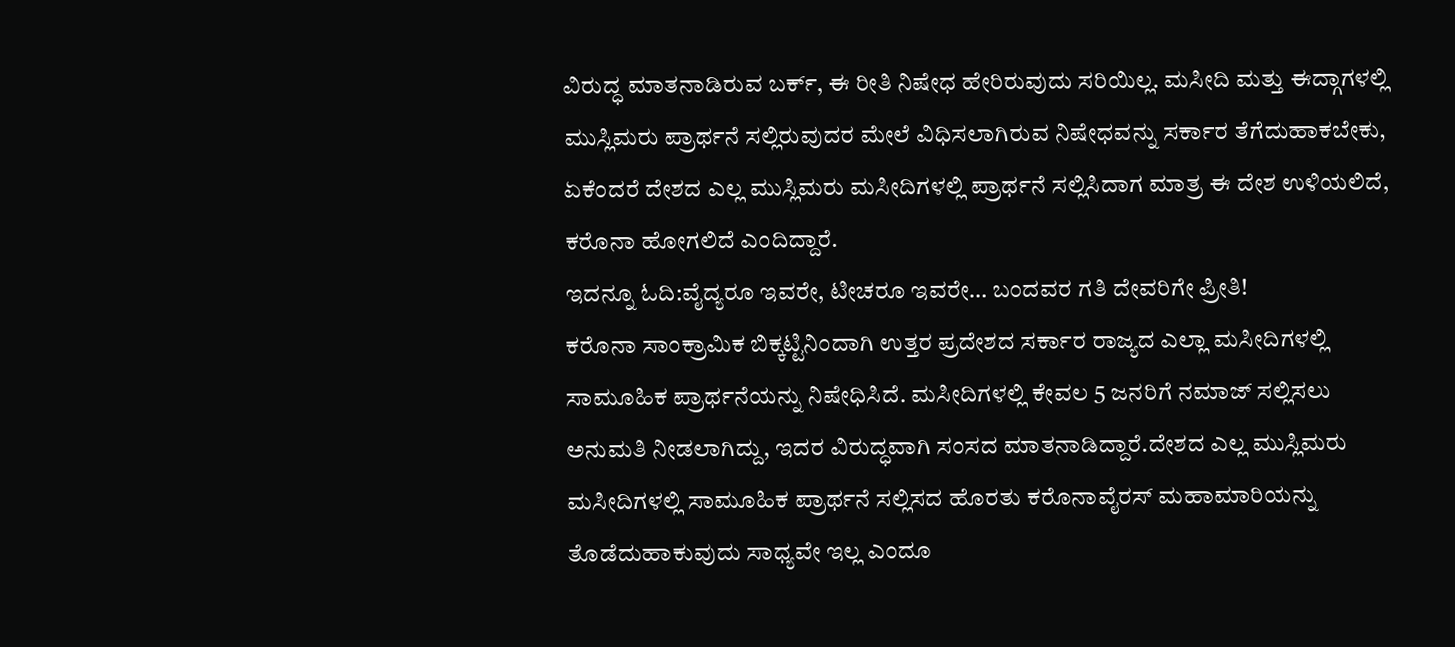ವಿರುದ್ಧ ಮಾತನಾಡಿರುವ ಬರ್ಕ್‌, ಈ ರೀತಿ ನಿಷೇಧ ಹೇರಿರುವುದು ಸರಿಯಿಲ್ಲ. ಮಸೀದಿ ಮತ್ತು ಈದ್ಗಾಗಳಲ್ಲಿ ಮುಸ್ಲಿಮರು ಪ್ರಾರ್ಥನೆ ಸಲ್ಲಿರುವುದರ ಮೇಲೆ ವಿಧಿಸಲಾಗಿರುವ ನಿಷೇಧವನ್ನು ಸರ್ಕಾರ ತೆಗೆದುಹಾಕಬೇಕು, ಏಕೆಂದರೆ ದೇಶದ ಎಲ್ಲ ಮುಸ್ಲಿಮರು ಮಸೀದಿಗಳಲ್ಲಿ ಪ್ರಾರ್ಥನೆ ಸಲ್ಲಿಸಿದಾಗ ಮಾತ್ರ ಈ ದೇಶ ಉಳಿಯಲಿದೆ, ಕರೊನಾ ಹೋಗಲಿದೆ ಎಂದಿದ್ದಾರೆ.
ಇದನ್ನೂ ಓದಿ:ವೈದ್ಯರೂ ಇವರೇ, ಟೀಚರೂ ಇವರೇ… ಬಂದವರ ಗತಿ ದೇವರಿಗೇ ಪ್ರೀತಿ!
ಕರೊನಾ ಸಾಂಕ್ರಾಮಿಕ ಬಿಕ್ಕಟ್ಟಿನಿಂದಾಗಿ ಉತ್ತರ ಪ್ರದೇಶದ ಸರ್ಕಾರ ರಾಜ್ಯದ ಎಲ್ಲಾ ಮಸೀದಿಗಳಲ್ಲಿ ಸಾಮೂಹಿಕ ಪ್ರಾರ್ಥನೆಯನ್ನು ನಿಷೇಧಿಸಿದೆ. ಮಸೀದಿಗಳಲ್ಲಿ ಕೇವಲ 5 ಜನರಿಗೆ ನಮಾಜ್ ಸಲ್ಲಿಸಲು ಅನುಮತಿ ನೀಡಲಾಗಿದ್ದು, ಇದರ ವಿರುದ್ಧವಾಗಿ ಸಂಸದ ಮಾತನಾಡಿದ್ದಾರೆ.ದೇಶದ ಎಲ್ಲ ಮುಸ್ಲಿಮರು ಮಸೀದಿಗಳಲ್ಲಿ ಸಾಮೂಹಿಕ ಪ್ರಾರ್ಥನೆ ಸಲ್ಲಿಸದ ಹೊರತು ಕರೊನಾವೈರಸ್ ಮಹಾಮಾರಿಯನ್ನು ತೊಡೆದುಹಾಕುವುದು ಸಾಧ್ಯವೇ ಇಲ್ಲ ಎಂದೂ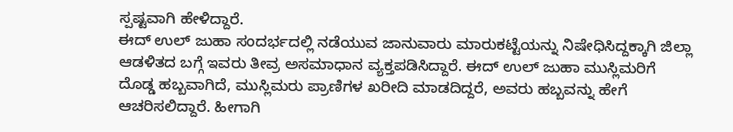ಸ್ಪಷ್ಟವಾಗಿ ಹೇಳಿದ್ದಾರೆ.
ಈದ್ ಉಲ್ ಜುಹಾ ಸಂದರ್ಭದಲ್ಲಿ ನಡೆಯುವ ಜಾನುವಾರು ಮಾರುಕಟ್ಟೆಯನ್ನು ನಿಷೇಧಿಸಿದ್ದಕ್ಕಾಗಿ ಜಿಲ್ಲಾ ಆಡಳಿತದ ಬಗ್ಗೆ ಇವರು ತೀವ್ರ ಅಸಮಾಧಾನ ವ್ಯಕ್ತಪಡಿಸಿದ್ದಾರೆ. ಈದ್ ಉಲ್ ಜುಹಾ ಮುಸ್ಲಿಮರಿಗೆ ದೊಡ್ಡ ಹಬ್ಬವಾಗಿದೆ, ಮುಸ್ಲಿಮರು ಪ್ರಾಣಿಗಳ ಖರೀದಿ ಮಾಡದಿದ್ದರೆ, ಅವರು ಹಬ್ಬವನ್ನು ಹೇಗೆ ಆಚರಿಸಲಿದ್ದಾರೆ. ಹೀಗಾಗಿ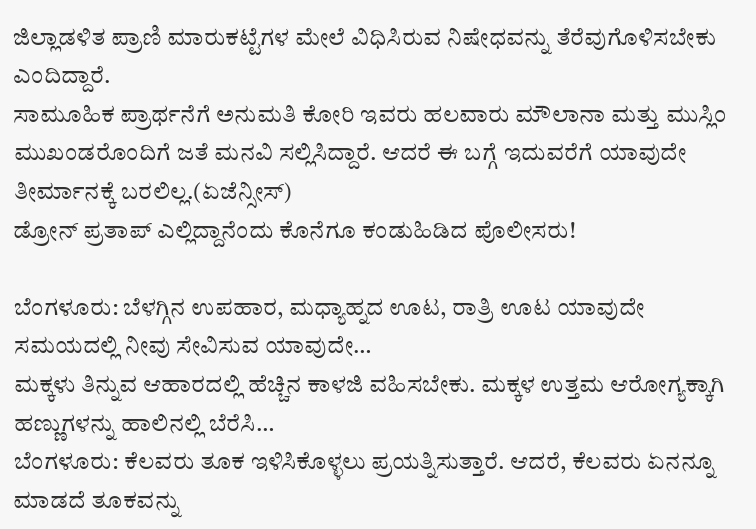ಜಿಲ್ಲಾಡಳಿತ ಪ್ರಾಣಿ ಮಾರುಕಟ್ಟೆಗಳ ಮೇಲೆ ವಿಧಿಸಿರುವ ನಿಷೇಧವನ್ನು ತೆರೆವುಗೊಳಿಸಬೇಕು ಎಂದಿದ್ದಾರೆ.
ಸಾಮೂಹಿಕ ಪ್ರಾರ್ಥನೆಗೆ ಅನುಮತಿ ಕೋರಿ ಇವರು ಹಲವಾರು ಮೌಲಾನಾ ಮತ್ತು ಮುಸ್ಲಿಂ ಮುಖಂಡರೊಂದಿಗೆ ಜತೆ ಮನವಿ ಸಲ್ಲಿಸಿದ್ದಾರೆ. ಆದರೆ ಈ ಬಗ್ಗೆ ಇದುವರೆಗೆ ಯಾವುದೇ ತೀರ್ಮಾನಕ್ಕೆ ಬರಲಿಲ್ಲ.(ಏಜೆನ್ಸೀಸ್‌)
ಡ್ರೋನ್‌ ಪ್ರತಾಪ್‌ ಎಲ್ಲಿದ್ದಾನೆಂದು ಕೊನೆಗೂ ಕಂಡುಹಿಡಿದ ಪೊಲೀಸರು!

ಬೆಂಗಳೂರು: ಬೆಳಗ್ಗಿನ ಉಪಹಾರ, ಮಧ್ಯಾಹ್ನದ ಊಟ, ರಾತ್ರಿ ಊಟ ಯಾವುದೇ ಸಮಯದಲ್ಲಿ ನೀವು ಸೇವಿಸುವ ಯಾವುದೇ…
ಮಕ್ಕಳು ತಿನ್ನುವ ಆಹಾರದಲ್ಲಿ ಹೆಚ್ಚಿನ ಕಾಳಜಿ ವಹಿಸಬೇಕು. ಮಕ್ಕಳ ಉತ್ತಮ ಆರೋಗ್ಯಕ್ಕಾಗಿ ಹಣ್ಣುಗಳನ್ನು ಹಾಲಿನಲ್ಲಿ ಬೆರೆಸಿ…
ಬೆಂಗಳೂರು: ಕೆಲವರು ತೂಕ ಇಳಿಸಿಕೊಳ್ಳಲು ಪ್ರಯತ್ನಿಸುತ್ತಾರೆ. ಆದರೆ, ಕೆಲವರು ಏನನ್ನೂ ಮಾಡದೆ ತೂಕವನ್ನು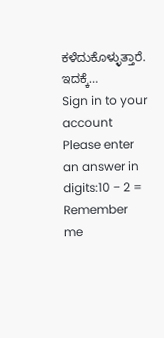ಕಳೆದುಕೊಳ್ಳುತ್ತಾರೆ. ಇದಕ್ಕೆ…
Sign in to your account
Please enter an answer in digits:10 − 2 =
Remember me